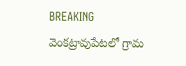BREAKING
వెంకట్రావుపేటలో గ్రామ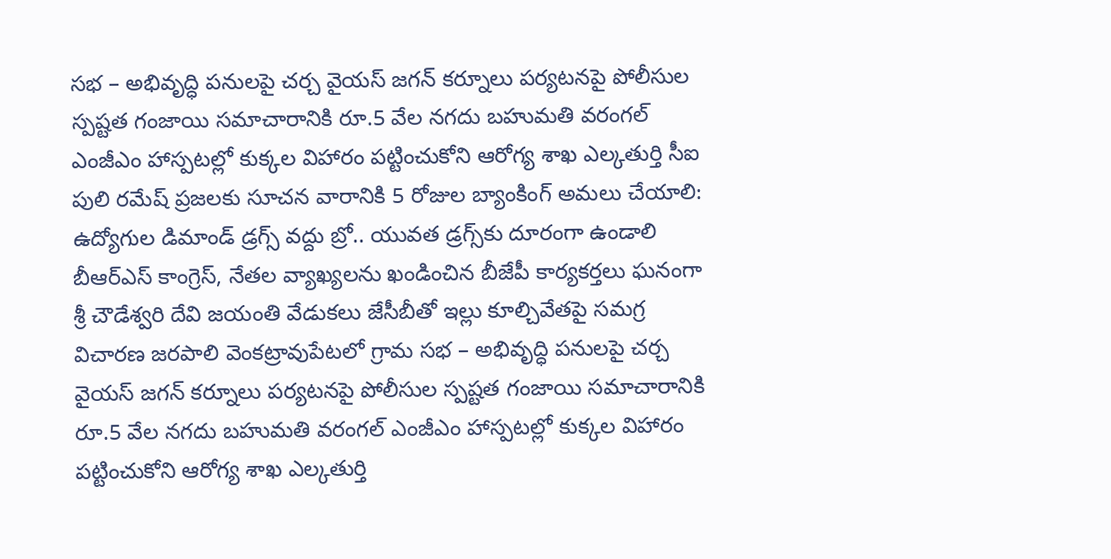సభ – అభివృద్ధి పనులపై చర్చ వైయస్ జగన్ కర్నూలు పర్యటనపై పోలీసుల స్పష్టత గంజాయి సమాచారానికి రూ.5 వేల నగదు బహుమతి వరంగల్ ఎంజీఎం హాస్పటల్లో కుక్కల విహారం పట్టించుకోని ఆరోగ్య శాఖ ఎల్కతుర్తి సీఐ పులి రమేష్ ప్రజలకు సూచన వారానికి 5 రోజుల బ్యాంకింగ్ అమలు చేయాలి: ఉద్యోగుల డిమాండ్ డ్రగ్స్ వద్దు బ్రో.. యువత డ్రగ్స్‌కు దూరంగా ఉండాలి బీఆర్ఎస్ కాంగ్రెస్, నేతల వ్యాఖ్యలను ఖండించిన బీజేపీ కార్యకర్తలు ఘనంగా శ్రీ చౌడేశ్వరి దేవి జయంతి వేడుకలు జేసీబీతో ఇల్లు కూల్చివేతపై సమగ్ర విచారణ జరపాలి వెంకట్రావుపేటలో గ్రామ సభ – అభివృద్ధి పనులపై చర్చ వైయస్ జగన్ కర్నూలు పర్యటనపై పోలీసుల స్పష్టత గంజాయి సమాచారానికి రూ.5 వేల నగదు బహుమతి వరంగల్ ఎంజీఎం హాస్పటల్లో కుక్కల విహారం పట్టించుకోని ఆరోగ్య శాఖ ఎల్కతుర్తి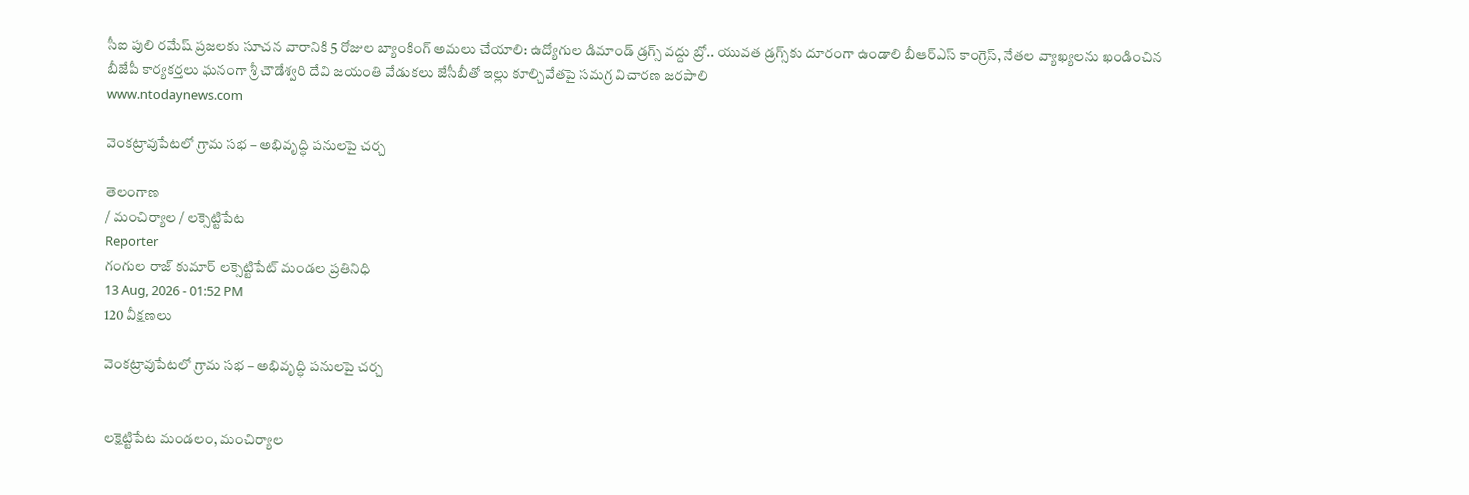సీఐ పులి రమేష్ ప్రజలకు సూచన వారానికి 5 రోజుల బ్యాంకింగ్ అమలు చేయాలి: ఉద్యోగుల డిమాండ్ డ్రగ్స్ వద్దు బ్రో.. యువత డ్రగ్స్‌కు దూరంగా ఉండాలి బీఆర్ఎస్ కాంగ్రెస్, నేతల వ్యాఖ్యలను ఖండించిన బీజేపీ కార్యకర్తలు ఘనంగా శ్రీ చౌడేశ్వరి దేవి జయంతి వేడుకలు జేసీబీతో ఇల్లు కూల్చివేతపై సమగ్ర విచారణ జరపాలి
www.ntodaynews.com

వెంకట్రావుపేటలో గ్రామ సభ – అభివృద్ధి పనులపై చర్చ

తెలంగాణ
/ మంచిర్యాల / లక్సెట్టిపేట
Reporter
గంగుల రాజ్ కుమార్ లక్సెట్టిపేట్ మండల ప్రతినిధి
13 Aug, 2026 - 01:52 PM
120 వీక్షణలు

వెంకట్రావుపేటలో గ్రామ సభ – అభివృద్ధి పనులపై చర్చ


లక్షెట్టిపేట మండలం, మంచిర్యాల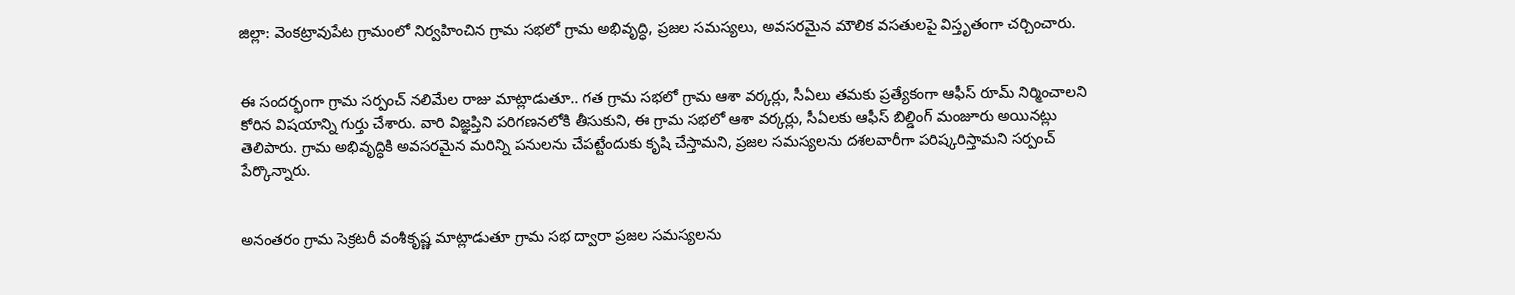జిల్లా: వెంకట్రావుపేట గ్రామంలో నిర్వహించిన గ్రామ సభలో గ్రామ అభివృద్ధి, ప్రజల సమస్యలు, అవసరమైన మౌలిక వసతులపై విస్తృతంగా చర్చించారు.


ఈ సందర్భంగా గ్రామ సర్పంచ్ నలిమేల రాజు మాట్లాడుతూ.. గత గ్రామ సభలో గ్రామ ఆశా వర్కర్లు, సీఏలు తమకు ప్రత్యేకంగా ఆఫీస్ రూమ్ నిర్మించాలని కోరిన విషయాన్ని గుర్తు చేశారు. వారి విజ్ఞప్తిని పరిగణనలోకి తీసుకుని, ఈ గ్రామ సభలో ఆశా వర్కర్లు, సీఏలకు ఆఫీస్ బిల్డింగ్ మంజూరు అయినట్లు తెలిపారు. గ్రామ అభివృద్ధికి అవసరమైన మరిన్ని పనులను చేపట్టేందుకు కృషి చేస్తామని, ప్రజల సమస్యలను దశలవారీగా పరిష్కరిస్తామని సర్పంచ్ పేర్కొన్నారు.


అనంతరం గ్రామ సెక్రటరీ వంశీకృష్ణ మాట్లాడుతూ గ్రామ సభ ద్వారా ప్రజల సమస్యలను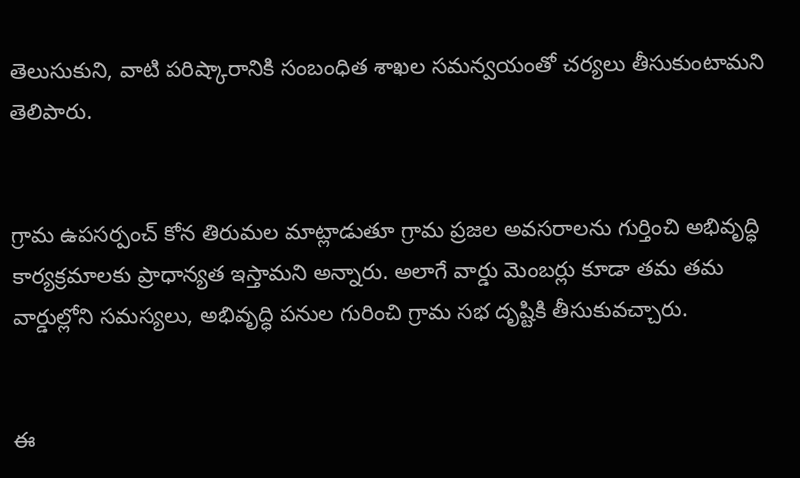తెలుసుకుని, వాటి పరిష్కారానికి సంబంధిత శాఖల సమన్వయంతో చర్యలు తీసుకుంటామని తెలిపారు.


గ్రామ ఉపసర్పంచ్ కోన తిరుమల మాట్లాడుతూ గ్రామ ప్రజల అవసరాలను గుర్తించి అభివృద్ధి కార్యక్రమాలకు ప్రాధాన్యత ఇస్తామని అన్నారు. అలాగే వార్డు మెంబర్లు కూడా తమ తమ వార్డుల్లోని సమస్యలు, అభివృద్ధి పనుల గురించి గ్రామ సభ దృష్టికి తీసుకువచ్చారు.


ఈ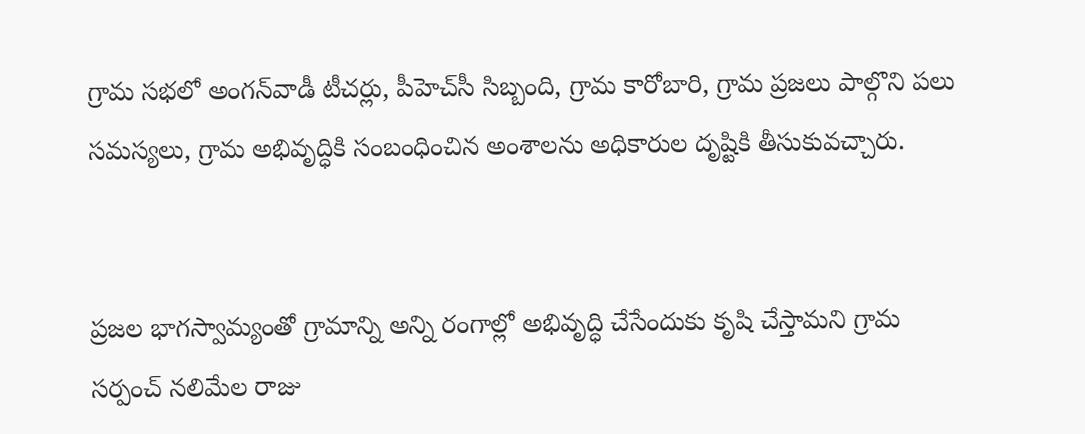గ్రామ సభలో అంగన్‌వాడీ టీచర్లు, పీహెచ్‌సీ సిబ్బంది, గ్రామ కారోబారి, గ్రామ ప్రజలు పాల్గొని పలు సమస్యలు, గ్రామ అభివృద్ధికి సంబంధించిన అంశాలను అధికారుల దృష్టికి తీసుకువచ్చారు.


ప్రజల భాగస్వామ్యంతో గ్రామాన్ని అన్ని రంగాల్లో అభివృద్ధి చేసేందుకు కృషి చేస్తామని గ్రామ సర్పంచ్ నలిమేల రాజు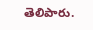తెలిపారు.